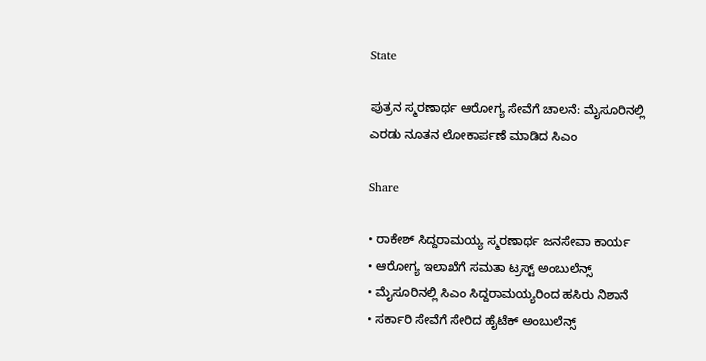State

ಪುತ್ರನ ಸ್ಮರಣಾರ್ಥ ಆರೋಗ್ಯ ಸೇವೆಗೆ ಚಾಲನೆ: ಮೈಸೂರಿನಲ್ಲಿ ಎರಡು ನೂತನ ಲೋಕಾರ್ಪಣೆ ಮಾಡಿದ ಸಿಎಂ

Share

• ರಾಕೇಶ್ ಸಿದ್ದರಾಮಯ್ಯ ಸ್ಮರಣಾರ್ಥ ಜನಸೇವಾ ಕಾರ್ಯ
• ಆರೋಗ್ಯ ಇಲಾಖೆಗೆ ಸಮತಾ ಟ್ರಸ್ಟ್ ಅಂಬುಲೆನ್ಸ್
• ಮೈಸೂರಿನಲ್ಲಿ ಸಿಎಂ ಸಿದ್ದರಾಮಯ್ಯರಿಂದ ಹಸಿರು ನಿಶಾನೆ
• ಸರ್ಕಾರಿ ಸೇವೆಗೆ ಸೇರಿದ ಹೈಟೆಕ್ ಅಂಬುಲೆನ್ಸ್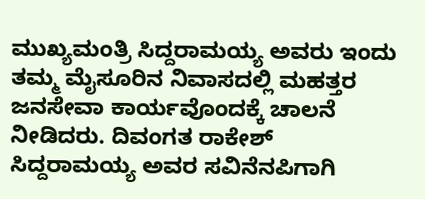ಮುಖ್ಯಮಂತ್ರಿ ಸಿದ್ದರಾಮಯ್ಯ ಅವರು ಇಂದು ತಮ್ಮ ಮೈಸೂರಿನ ನಿವಾಸದಲ್ಲಿ ಮಹತ್ತರ ಜನಸೇವಾ ಕಾರ್ಯವೊಂದಕ್ಕೆ ಚಾಲನೆ ನೀಡಿದರು. ದಿವಂಗತ ರಾಕೇಶ್ ಸಿದ್ದರಾಮಯ್ಯ ಅವರ ಸವಿನೆನಪಿಗಾಗಿ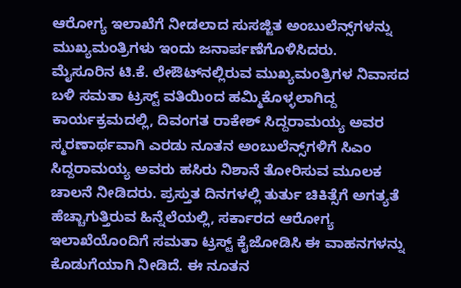ಆರೋಗ್ಯ ಇಲಾಖೆಗೆ ನೀಡಲಾದ ಸುಸಜ್ಜಿತ ಅಂಬುಲೆನ್ಸ್‌ಗಳನ್ನು ಮುಖ್ಯಮಂತ್ರಿಗಳು ಇಂದು ಜನಾರ್ಪಣೆಗೊಳಿಸಿದರು.
ಮೈಸೂರಿನ ಟಿ.ಕೆ. ಲೇಔಟ್‌ನಲ್ಲಿರುವ ಮುಖ್ಯಮಂತ್ರಿಗಳ ನಿವಾಸದ ಬಳಿ ಸಮತಾ ಟ್ರಸ್ಟ್ ವತಿಯಿಂದ ಹಮ್ಮಿಕೊಳ್ಳಲಾಗಿದ್ದ ಕಾರ್ಯಕ್ರಮದಲ್ಲಿ, ದಿವಂಗತ ರಾಕೇಶ್ ಸಿದ್ದರಾಮಯ್ಯ ಅವರ ಸ್ಮರಣಾರ್ಥವಾಗಿ ಎರಡು ನೂತನ ಅಂಬುಲೆನ್ಸ್‌ಗಳಿಗೆ ಸಿಎಂ ಸಿದ್ದರಾಮಯ್ಯ ಅವರು ಹಸಿರು ನಿಶಾನೆ ತೋರಿಸುವ ಮೂಲಕ ಚಾಲನೆ ನೀಡಿದರು. ಪ್ರಸ್ತುತ ದಿನಗಳಲ್ಲಿ ತುರ್ತು ಚಿಕಿತ್ಸೆಗೆ ಅಗತ್ಯತೆ ಹೆಚ್ಚಾಗುತ್ತಿರುವ ಹಿನ್ನೆಲೆಯಲ್ಲಿ, ಸರ್ಕಾರದ ಆರೋಗ್ಯ ಇಲಾಖೆಯೊಂದಿಗೆ ಸಮತಾ ಟ್ರಸ್ಟ್ ಕೈಜೋಡಿಸಿ ಈ ವಾಹನಗಳನ್ನು ಕೊಡುಗೆಯಾಗಿ ನೀಡಿದೆ. ಈ ನೂತನ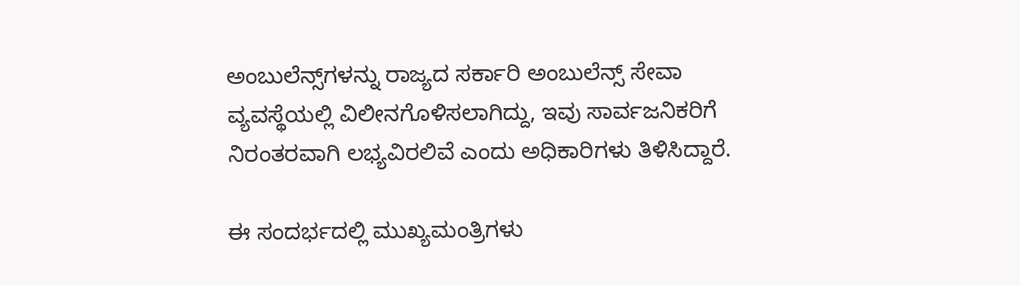ಅಂಬುಲೆನ್ಸ್‌ಗಳನ್ನು ರಾಜ್ಯದ ಸರ್ಕಾರಿ ಅಂಬುಲೆನ್ಸ್ ಸೇವಾ ವ್ಯವಸ್ಥೆಯಲ್ಲಿ ವಿಲೀನಗೊಳಿಸಲಾಗಿದ್ದು, ಇವು ಸಾರ್ವಜನಿಕರಿಗೆ ನಿರಂತರವಾಗಿ ಲಭ್ಯವಿರಲಿವೆ ಎಂದು ಅಧಿಕಾರಿಗಳು ತಿಳಿಸಿದ್ದಾರೆ.

ಈ ಸಂದರ್ಭದಲ್ಲಿ ಮುಖ್ಯಮಂತ್ರಿಗಳು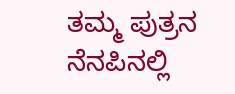ತಮ್ಮ ಪುತ್ರನ ನೆನಪಿನಲ್ಲಿ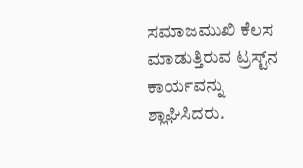ಸಮಾಜಮುಖಿ ಕೆಲಸ ಮಾಡುತ್ತಿರುವ ಟ್ರಸ್ಟ್‌ನ ಕಾರ್ಯವನ್ನು ಶ್ಲಾಘಿಸಿದರು.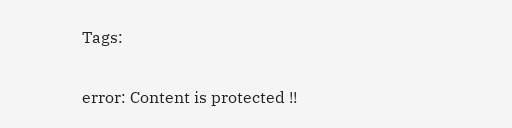Tags:

error: Content is protected !!